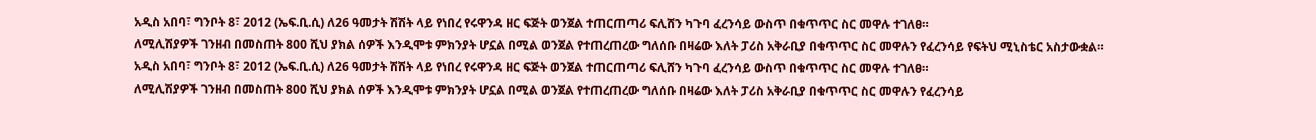አዲስ አበባ፣ ግንቦት 8፣ 2012 (ኤፍ.ቢ.ሲ) ለ26 ዓመታት ሽሽት ላይ የነበረ የሩዋንዳ ዘር ፍጅት ወንጀል ተጠርጠጣሪ ፍሊሸን ካጉባ ፈረንሳይ ውስጥ በቁጥጥር ስር መዋሉ ተገለፀ።
ለሚሊሽያዎች ገንዘብ በመስጠት 800 ሺህ ያክል ሰዎች እንዲሞቱ ምክንያት ሆኗል በሚል ወንጀል የተጠረጠረው ግለሰቡ በዛሬው እለት ፓሪስ አቅራቢያ በቁጥጥር ስር መዋሉን የፈረንሳይ የፍትህ ሚኒስቴር አስታውቋል።
አዲስ አበባ፣ ግንቦት 8፣ 2012 (ኤፍ.ቢ.ሲ) ለ26 ዓመታት ሽሽት ላይ የነበረ የሩዋንዳ ዘር ፍጅት ወንጀል ተጠርጠጣሪ ፍሊሸን ካጉባ ፈረንሳይ ውስጥ በቁጥጥር ስር መዋሉ ተገለፀ።
ለሚሊሽያዎች ገንዘብ በመስጠት 800 ሺህ ያክል ሰዎች እንዲሞቱ ምክንያት ሆኗል በሚል ወንጀል የተጠረጠረው ግለሰቡ በዛሬው እለት ፓሪስ አቅራቢያ በቁጥጥር ስር መዋሉን የፈረንሳይ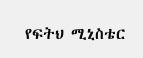የፍትህ ሚኒስቴር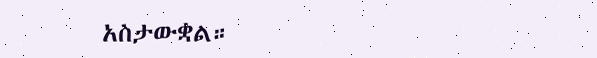አስታውቋል።